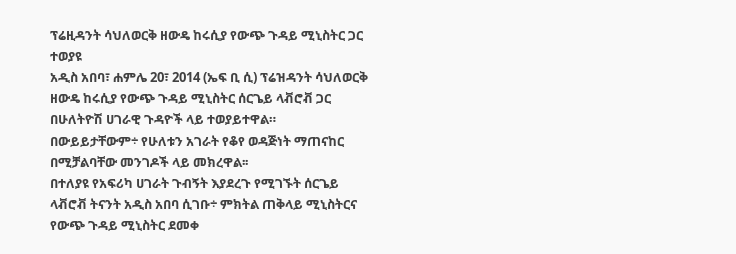ፕሬዚዳንት ሳህለወርቅ ዘውዴ ከሩሲያ የውጭ ጉዳይ ሚኒስትር ጋር ተወያዩ
አዲስ አበባ፣ ሐምሌ 20፣ 2014 (ኤፍ ቢ ሲ) ፕሬዝዳንት ሳህለወርቅ ዘውዴ ከሩሲያ የውጭ ጉዳይ ሚኒስትር ሰርጌይ ላቭሮቭ ጋር በሁለትዮሽ ሀገራዊ ጉዳዮች ላይ ተወያይተዋል።
በውይይታቸውም÷ የሁለቱን አገራት የቆየ ወዳጅነት ማጠናከር በሚቻልባቸው መንገዶች ላይ መክረዋል፡፡
በተለያዩ የአፍሪካ ሀገራት ጉብኝት እያደረጉ የሚገኙት ሰርጌይ ላቭሮቭ ትናንት አዲስ አበባ ሲገቡ÷ ምክትል ጠቅላይ ሚኒስትርና የውጭ ጉዳይ ሚኒስትር ደመቀ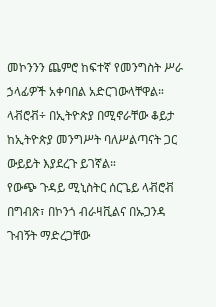መኮንንን ጨምሮ ከፍተኛ የመንግስት ሥራ ኃላፊዎች አቀባበል አድርገውላቸዋል።
ላቭሮቭ÷ በኢትዮጵያ በሚኖራቸው ቆይታ ከኢትዮጵያ መንግሥት ባለሥልጣናት ጋር ውይይት እያደረጉ ይገኛል።
የውጭ ጉዳይ ሚኒስትር ሰርጌይ ላቭሮቭ በግብጽ፣ በኮንጎ ብራዛቪልና በኡጋንዳ ጉብኝት ማድረጋቸው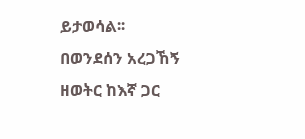ይታወሳል፡፡
በወንደሰን አረጋኸኝ
ዘወትር ከእኛ ጋር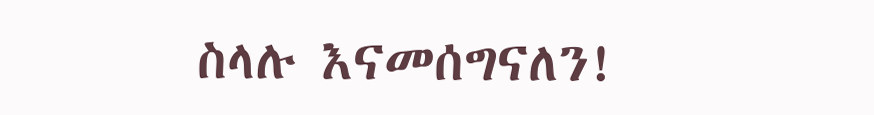ስላሉ እናመሰግናለን!